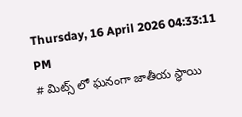Thursday, 16 April 2026 04:33:11 PM
# మిట్స్ లో ఘనంగా జాతీయ స్థాయి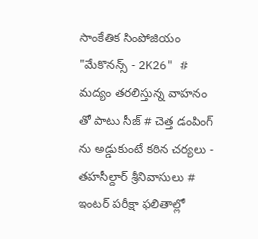సాంకేతిక సింపోజియం "మేకొనన్స్ - 2K26" # మద్యం తరలిస్తున్న వాహనం తో పాటు సీజ్ # చెత్త డంపింగ్ ను అడ్డుకుంటే కఠిన చర్యలు - తహసీల్దార్ శ్రీనివాసులు # ఇంటర్ పరీక్షా ఫలితాల్లో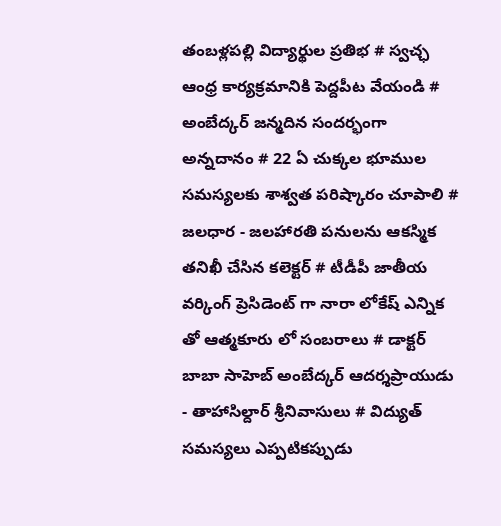తంబళ్లపల్లి విద్యార్థుల ప్రతిభ # స్వచ్ఛ ఆంధ్ర కార్యక్రమానికి పెద్దపీట వేయండి # అంబేద్కర్ జన్మదిన సందర్భంగా అన్నదానం # 22 ఏ చుక్కల భూముల సమస్యలకు శాశ్వత పరిష్కారం చూపాలి # జలధార - జలహారతి పనులను ఆకస్మిక తనిఖీ చేసిన కలెక్టర్ # టీడీపీ జాతీయ వర్కింగ్ ప్రెసిడెంట్ గా నారా లోకేష్ ఎన్నిక తో ఆత్మకూరు లో సంబరాలు # డాక్టర్ బాబా సాహెబ్ అంబేద్కర్ ఆదర్శప్రాయుడు - తాహాసిల్దార్ శ్రీనివాసులు # విద్యుత్ సమస్యలు ఎప్పటికప్పుడు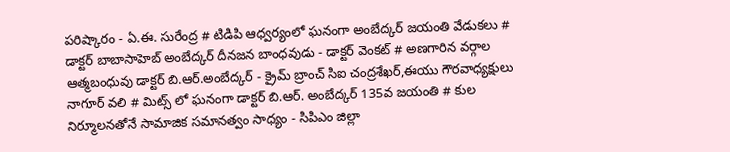పరిష్కారం - ఏ.ఈ. సురేంద్ర # టిడిపి ఆధ్వర్యంలో ఘనంగా అంబేద్కర్ జయంతి వేడుకలు # డాక్టర్ బాబాసాహెబ్ అంబేద్కర్ దీనజన బాంధవుడు - డాక్టర్ వెంకట్ # అణగారిన వర్గాల ఆత్మబంధువు డాక్టర్ బి.ఆర్.అంబేద్కర్ - క్రైమ్ బ్రాంచ్ సిఐ చంద్రశేఖర్,ఈయు గౌరవాధ్యక్షులు నాగూర్ వలి # మిట్స్ లో ఘనంగా డాక్టర్ బి.ఆర్. అంబేద్కర్ 135వ జయంతి # కుల నిర్మూలనతోనే సామాజిక సమానత్వం సాధ్యం - సిపిఎం జిల్లా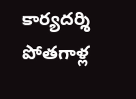కార్యదర్శి పోతగాళ్ల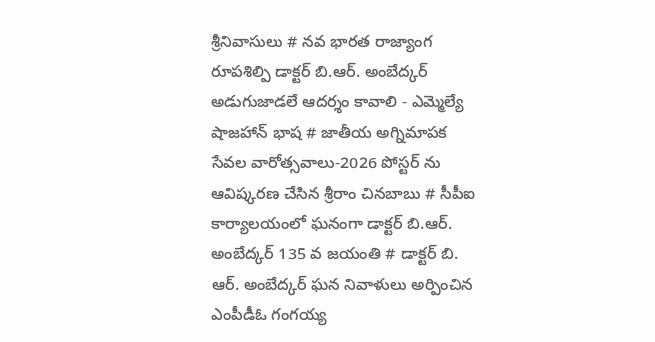శ్రీనివాసులు # నవ భారత రాజ్యాంగ రూపశిల్పి డాక్టర్ బి.ఆర్. అంబేద్కర్ అడుగుజాడలే ఆదర్శం కావాలి - ఎమ్మెల్యే షాజహాన్ భాష # జాతీయ అగ్నిమాపక సేవల వారోత్సవాలు-2026 పోస్టర్ ను ఆవిష్కరణ చేసిన శ్రీరాం చినబాబు # సీపీఐ కార్యాలయంలో ఘనంగా డాక్టర్ బి.ఆర్. అంబేద్కర్ 135 వ జయంతి # డాక్టర్ బి. ఆర్. అంబేద్కర్ ఘన నివాళులు అర్పించిన ఎంపీడీఓ గంగయ్య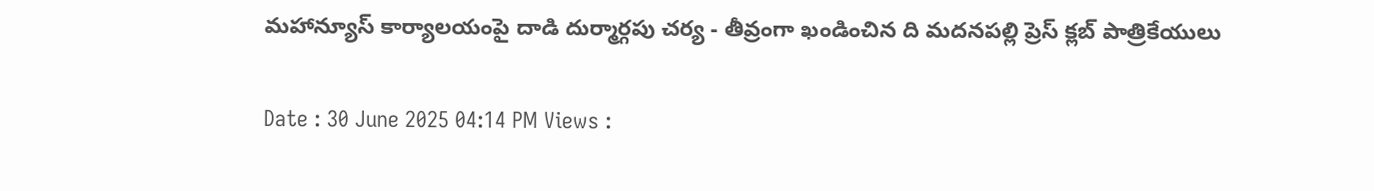మహాన్యూస్ కార్యాలయంపై దాడి దుర్మార్గపు చర్య - తీవ్రంగా ఖండించిన ది మదనపల్లి ప్రెస్ క్లబ్ పాత్రికేయులు

Date : 30 June 2025 04:14 PM Views :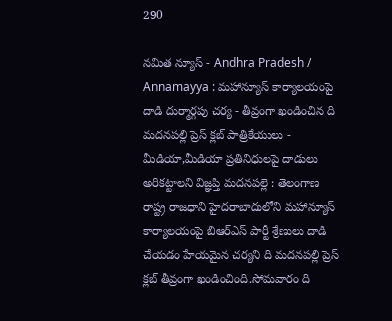290

నమిత న్యూస్ - Andhra Pradesh / Annamayya : మహాన్యూస్ కార్యాలయంపై దాడి దుర్మార్గపు చర్య - తీవ్రంగా ఖండించిన ది మదనపల్లి ప్రెస్ క్లబ్ పాత్రికేయులు - మీడియా,మీడియా ప్రతినిధులపై దాడులు అరికట్టాలని విజ్ఞప్తి మదనపల్లె : తెలంగాణ రాష్ట్ర రాజధాని హైదరాబాదులోని మహాన్యూస్ కార్యాలయంపై బిఆర్ఎస్ పార్టీ శ్రేణులు దాడి చేయడం హేయమైన చర్యని ది మదనపల్లి ప్రెస్ క్లబ్ తీవ్రంగా ఖండించింది.సోమవారం ది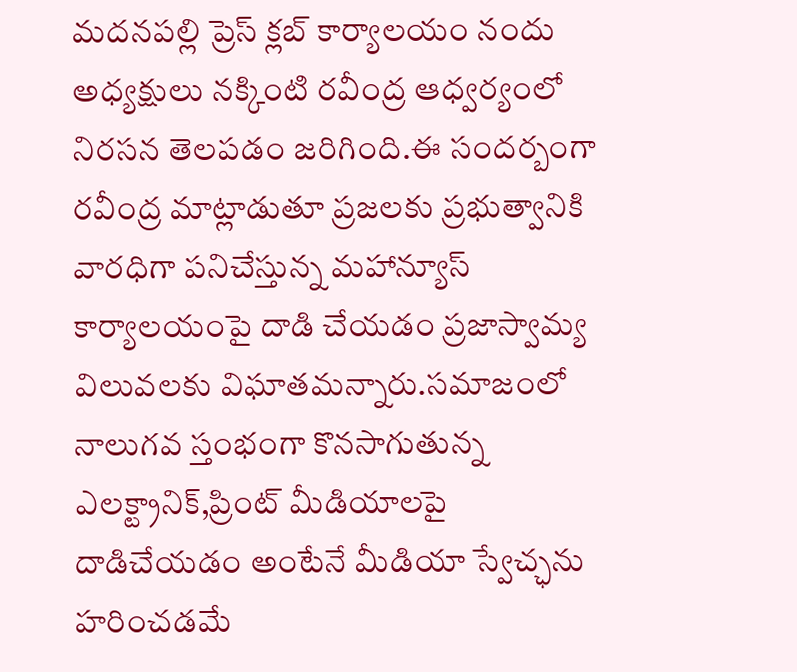మదనపల్లి ప్రెస్ క్లబ్ కార్యాలయం నందు అధ్యక్షులు నక్కింటి రవీంద్ర ఆధ్వర్యంలో నిరసన తెలపడం జరిగింది.ఈ సందర్బంగా రవీంద్ర మాట్లాడుతూ ప్రజలకు ప్రభుత్వానికి వారధిగా పనిచేస్తున్న మహాన్యూస్ కార్యాలయంపై దాడి చేయడం ప్రజాస్వామ్య విలువలకు విఘాతమన్నారు.సమాజంలో నాలుగవ స్తంభంగా కొనసాగుతున్న ఎలక్ట్రానిక్,ప్రింట్ మీడియాలపై దాడిచేయడం అంటేనే మీడియా స్వేచ్ఛను హరించడమే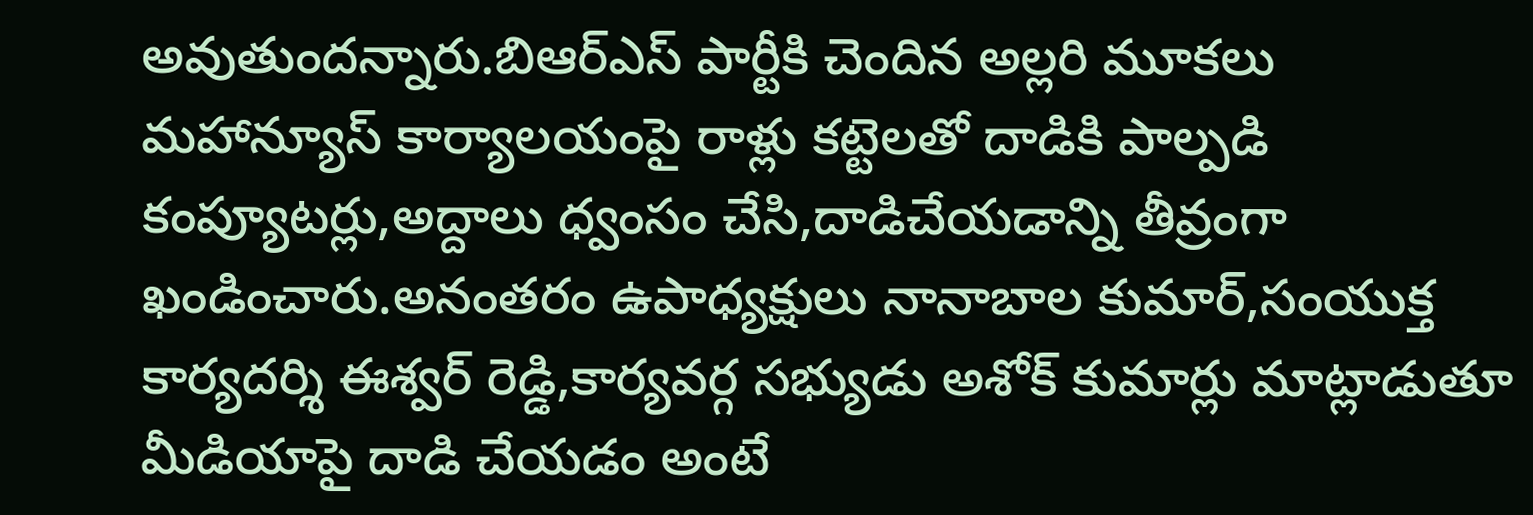అవుతుందన్నారు.బిఆర్ఎస్ పార్టీకి చెందిన అల్లరి మూకలు మహాన్యూస్ కార్యాలయంపై రాళ్లు కట్టెలతో దాడికి పాల్పడి కంప్యూటర్లు,అద్దాలు ధ్వంసం చేసి,దాడిచేయడాన్ని తీవ్రంగా ఖండించారు.అనంతరం ఉపాధ్యక్షులు నానాబాల కుమార్,సంయుక్త కార్యదర్శి ఈశ్వర్ రెడ్డి,కార్యవర్గ సభ్యుడు అశోక్ కుమార్లు మాట్లాడుతూ మీడియాపై దాడి చేయడం అంటే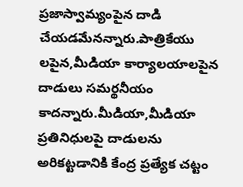ప్రజాస్వామ్యంపైన దాడి చేయడమేనన్నారు.పాత్రికేయు లపైన,మీడియా కార్యాలయాలపైన దాడులు సమర్థనీయం కాదన్నారు.మీడియా,మీడియా ప్రతినిధులపై దాడులను అరికట్టడానికి కేంద్ర ప్రత్యేక చట్టం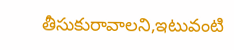తీసుకురావాలని,ఇటువంటి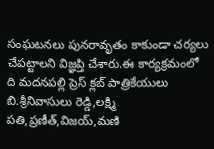సంఘటనలు పునరావృతం కాకుండా చర్యలు చేపట్టాలని విజ్ఞప్తి చేశారు.ఈ కార్యక్రమంలో ది మదనపల్లి ప్రెస్ క్లబ్ పాత్రికేయులు బి.శ్రీనివాసులు రెడ్డి,లక్ష్మి పతి,ప్రణీత్,విజయ్,మణి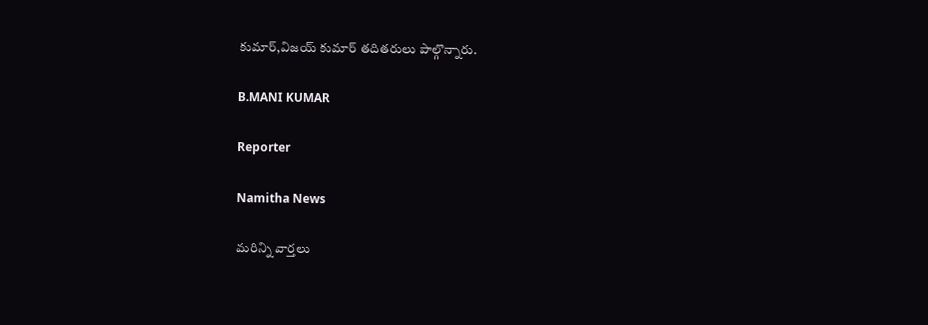కుమార్,విజయ్ కుమార్ తదితరులు పాల్గొన్నారు.

B.MANI KUMAR

Reporter

Namitha News

మరిన్ని వార్తలు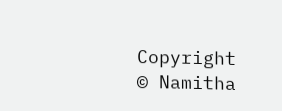Copyright © Namitha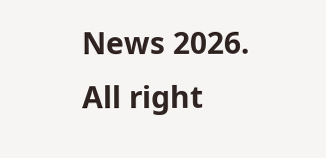News 2026. All right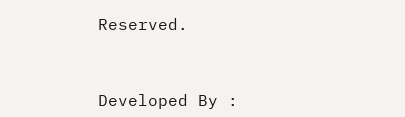Reserved.



Developed By :